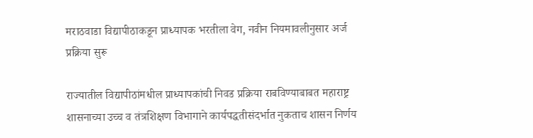मराठवाडा विद्यापीठाकडून प्राध्यापक भरतीला वेग, नवीन नियमावलीनुसार अर्ज प्रक्रिया सुरू

राज्यातील विद्यापीठांमधील प्राध्यापकांची निवड प्रक्रिया राबविण्याबाबत महाराष्ट्र शासनाच्या उच्च व तंत्रशिक्षण विभागाने कार्यपद्धतीसंदर्भात नुकताच शासन निर्णय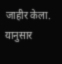जाहीर केला. यानुसार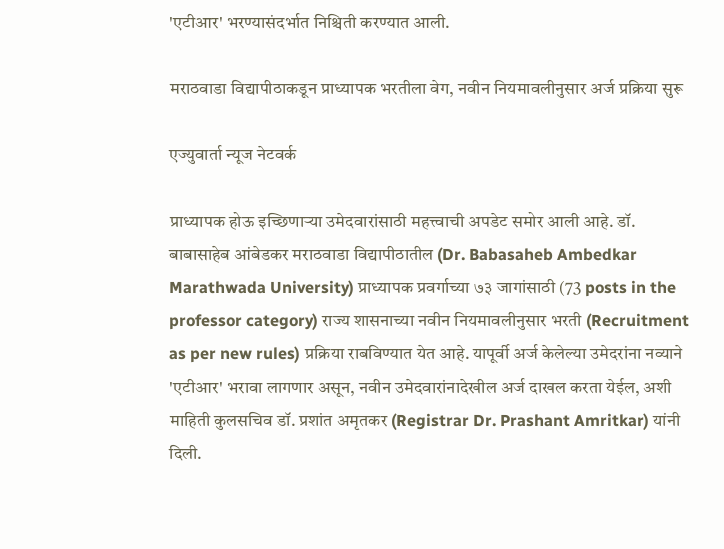'एटीआर' भरण्यासंदर्भात निश्चिती करण्यात आली.

मराठवाडा विद्यापीठाकडून प्राध्यापक भरतीला वेग, नवीन नियमावलीनुसार अर्ज प्रक्रिया सुरू

एज्युवार्ता न्यूज नेटवर्क

प्राध्यापक होऊ इच्छिणाऱ्या उमेदवारांसाठी महत्त्वाची अपडेट समोर आली आहे. डॉ. बाबासाहेब आंबेडकर मराठवाडा विद्यापीठातील (Dr. Babasaheb Ambedkar Marathwada University) प्राध्यापक प्रवर्गाच्या ७३ जागांसाठी (73 posts in the professor category) राज्य शासनाच्या नवीन नियमावलीनुसार भरती (Recruitment as per new rules) प्रक्रिया राबविण्यात येत आहे. यापूर्वी अर्ज केलेल्या उमेदरांना नव्याने 'एटीआर' भरावा लागणार असून, नवीन उमेदवारांनादेखील अर्ज दाखल करता येईल, अशी माहिती कुलसचिव डॉ. प्रशांत अमृतकर (Registrar Dr. Prashant Amritkar) यांनी दिली.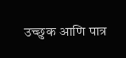उच्छुक आणि पात्र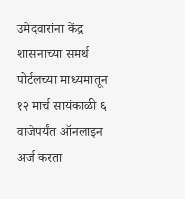उमेदवारांना केंद्र शासनाच्या समर्थ पोर्टलच्या माध्यमातून १२ मार्च सायंकाळी ६ वाजेपर्यंत ऑनलाइन अर्ज करता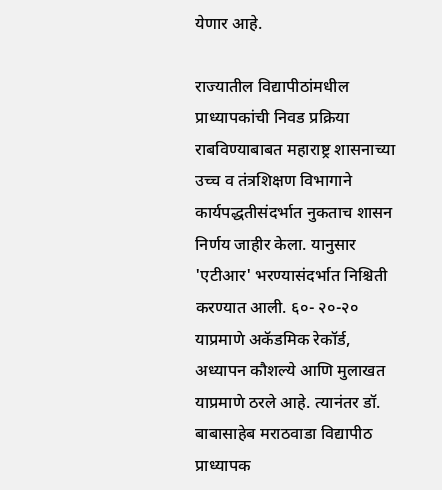येणार आहे.

राज्यातील विद्यापीठांमधील प्राध्यापकांची निवड प्रक्रिया राबविण्याबाबत महाराष्ट्र शासनाच्या उच्च व तंत्रशिक्षण विभागाने कार्यपद्धतीसंदर्भात नुकताच शासन निर्णय जाहीर केला. यानुसार 'एटीआर' भरण्यासंदर्भात निश्चिती करण्यात आली. ६०- २०-२० याप्रमाणे अकॅडमिक रेकॉर्ड, अध्यापन कौशल्ये आणि मुलाखत याप्रमाणे ठरले आहे. त्यानंतर डॉ. बाबासाहेब मराठवाडा विद्यापीठ प्राध्यापक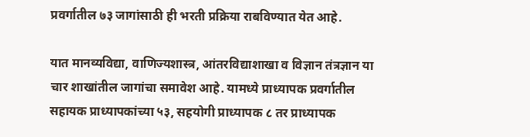प्रवर्गातील ७३ जागांसाठी ही भरती प्रक्रिया राबविण्यात येत आहे.

यात मानव्यविद्या, वाणिज्यशास्त्र, आंतरविद्याशाखा व विज्ञान तंत्रज्ञान या चार शाखांतील जागांचा समावेश आहे. यामध्ये प्राध्यापक प्रवर्गातील सहायक प्राध्यापकांच्या ५३, सहयोगी प्राध्यापक ८ तर प्राध्यापक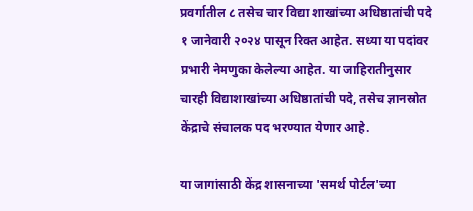प्रवर्गातील ८ तसेच चार विद्या शाखांच्या अधिष्ठातांची पदे १ जानेवारी २०२४ पासून रिक्त आहेत. सध्या या पदांवर प्रभारी नेमणुका केलेल्या आहेत. या जाहिरातीनुसार चारही विद्याशाखांच्या अधिष्ठातांची पदे, तसेच ज्ञानस्रोत केंद्राचे संचालक पद भरण्यात येणार आहे.

या जागांसाठी केंद्र शासनाच्या 'समर्थ पोर्टल'च्या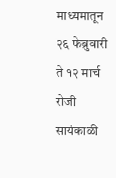माध्यमातून २६ फेब्रुवारी ते १२ मार्च रोजी सायंकाळी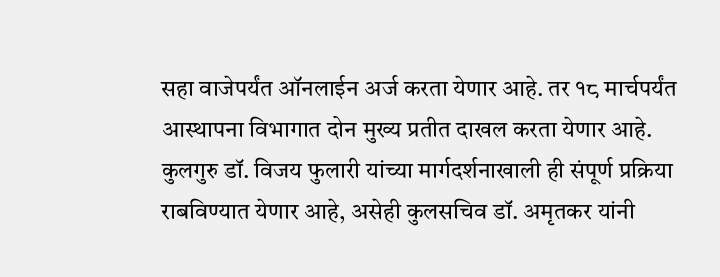सहा वाजेपर्यंत ऑनलाईन अर्ज करता येणार आहे. तर १८ मार्चपर्यंत आस्थापना विभागात दोन मुख्य प्रतीत दाखल करता येणार आहे. कुलगुरु डॉ. विजय फुलारी यांच्या मार्गदर्शनाखाली ही संपूर्ण प्रक्रिया राबविण्यात येणार आहे, असेही कुलसचिव डॉ. अमृतकर यांनी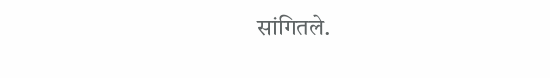सांगितले.